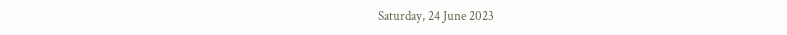Saturday, 24 June 2023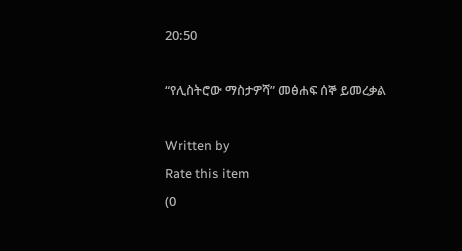20:50

“የሊስትሮው ማስታዎሻ” መፅሐፍ ሰኞ ይመረቃል

Written by
Rate this item
(0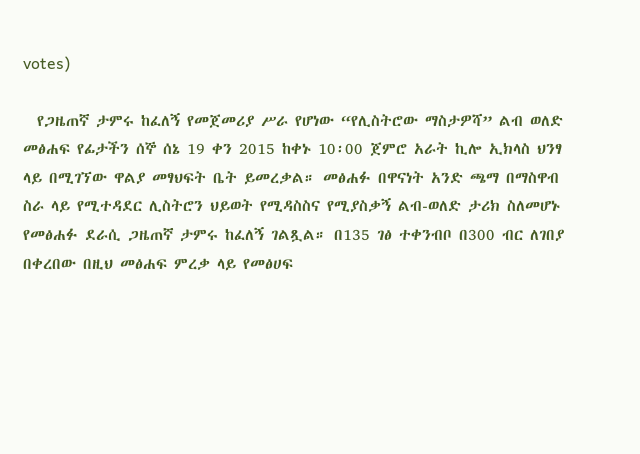votes)

  የጋዜጠኛ ታምሩ ከፈለኝ የመጀመሪያ ሥራ የሆነው “የሊስትሮው ማስታዎሻ” ልብ ወለድ መፅሐፍ የፊታችን ሰኞ ሰኔ 19 ቀን 2015 ከቀኑ 10፡00 ጀምሮ አራት ኪሎ ኢክላስ ህንፃ ላይ በሚገኘው ዋልያ መፃህፍት ቤት ይመረቃል። መፅሐፉ በዋናነት አንድ ጫማ በማስዋብ ስራ ላይ የሚተዳደር ሊስትሮን ህይወት የሚዳስስና የሚያስቃኝ ልብ-ወለድ ታሪክ ስለመሆኑ የመፅሐፉ ደራሲ ጋዜጠኛ ታምሩ ከፈለኝ ገልጿል። በ135 ገፅ ተቀንብቦ በ300 ብር ለገበያ በቀረበው በዚህ መፅሐፍ ምረቃ ላይ የመፅሀፍ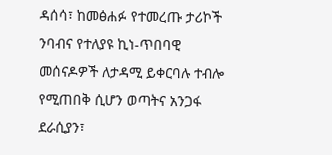ዳሰሳ፣ ከመፅሐፉ የተመረጡ ታሪኮች ንባብና የተለያዩ ኪነ-ጥበባዊ መሰናዶዎች ለታዳሚ ይቀርባሉ ተብሎ የሚጠበቅ ሲሆን ወጣትና አንጋፋ ደራሲያን፣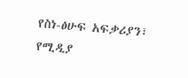የስነ-ፅሁፍ አፍቃሪያን፣ የሚዲያ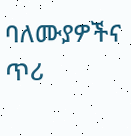ባለሙያዎችና ጥሪ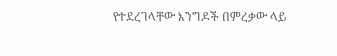የተደረገላቸው እንግዶች በምረቃው ላይ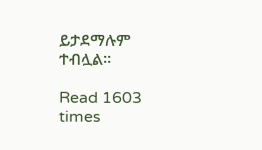ይታደማሉም ተብሏል።

Read 1603 times